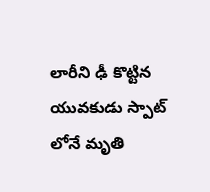లారీని ఢీ కొట్టిన యువకుడు స్పాట్ లోనే మృతి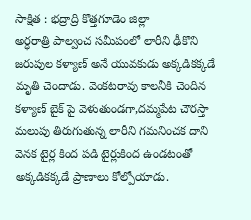సాక్షిత : భద్రాద్రి కొత్తగూడెం జిల్లా
అర్ధరాత్రి పాల్వంచ సమీపంలో లారీని ఢీకొని జరుపుల కళ్యాణ్ అనే యువకుడు అక్కడికక్కడే మృతి చెందాడు. వెంకటరావు కాలనీకి చెందిన కళ్యాణ్ బైక్ పై వెళుతుండగా,దమ్మపేట చౌరస్తా మలుపు తిరుగుతున్న లారీని గమనించక దాని వెనక టైర్ల కింద పడి టైర్లుకింద ఉండటంతో అక్కడికక్కడే ప్రాణాలు కోల్పోయాడు.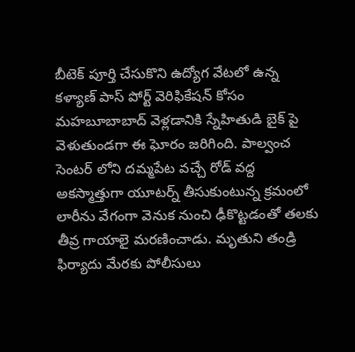బీటెక్ పూర్తి చేసుకొని ఉద్యోగ వేటలో ఉన్న కళ్యాణ్ పాస్ పోర్ట్ వెరిఫికేషన్ కోసం మహబూబాబాద్ వెళ్లడానికి స్నేహితుడి బైక్ పై వెళుతుండగా ఈ ఘోరం జరిగింది. పాల్వంచ సెంటర్ లోని దమ్మపేట వచ్చే రోడ్ వద్ద అకస్మాత్తుగా యూటర్న్ తీసుకుంటున్న క్రమంలో లారీను వేగంగా వెనుక నుంచి ఢీకొట్టడంతో తలకు తీవ్ర గాయాలై మరణించాడు. మృతుని తండ్రి ఫిర్యాదు మేరకు పోలీసులు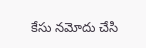కేసు నమోదు చేసి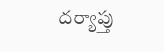దర్యాప్తు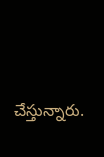చేస్తున్నారు.